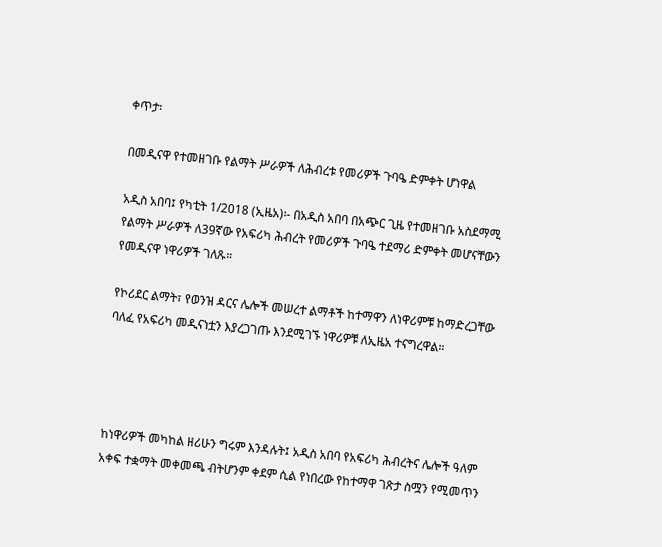ቀጥታ፡

በመዲናዋ የተመዘገቡ የልማት ሥራዎች ለሕብረቱ የመሪዎች ጉባዔ ድምቀት ሆነዋል

አዲስ አበባ፤ የካቲት 1/2018 (ኢዜአ)፡- በአዲስ አበባ በአጭር ጊዜ የተመዘገቡ አስደማሚ የልማት ሥራዎች ለ39ኛው የአፍሪካ ሕብረት የመሪዎች ጉባዔ ተደማሪ ድምቀት መሆናቸውን የመዲናዋ ነዋሪዎች ገለጹ።

የኮሪደር ልማት፣ የወንዝ ዳርና ሌሎች መሠረተ ልማቶች ከተማዋን ለነዋሪምቹ ከማድረጋቸው ባለፈ የአፍሪካ መዲናነቷን እያረጋገጡ እንደሚገኙ ነዋሪዎቹ ለኢዜአ ተናግረዋል።




ከነዋሪዎች መካከል ዘሪሁን ግሩም እንዳሉት፤ አዲስ አበባ የአፍሪካ ሕብረትና ሌሎች ዓለም አቀፍ ተቋማት መቀመጫ ብትሆንም ቀደም ሲል የነበረው የከተማዋ ገጽታ ስሟን የሚመጥን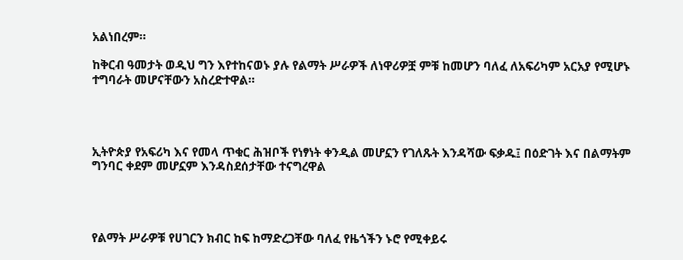አልነበረም።

ከቅርብ ዓመታት ወዲህ ግን እየተከናወኑ ያሉ የልማት ሥራዎች ለነዋሪዎቿ ምቹ ከመሆን ባለፈ ለአፍሪካም አርአያ የሚሆኑ ተግባራት መሆናቸውን አስረድተዋል።




ኢትዮጵያ የአፍሪካ እና የመላ ጥቁር ሕዝቦች የነፃነት ቀንዲል መሆኗን የገለጹት እንዳሻው ፍቃዱ፤ በዕድገት እና በልማትም ግንባር ቀደም መሆኗም እንዳስደሰታቸው ተናግረዋል




የልማት ሥራዎቹ የሀገርን ክብር ከፍ ከማድረጋቸው ባለፈ የዜጎችን ኑሮ የሚቀይሩ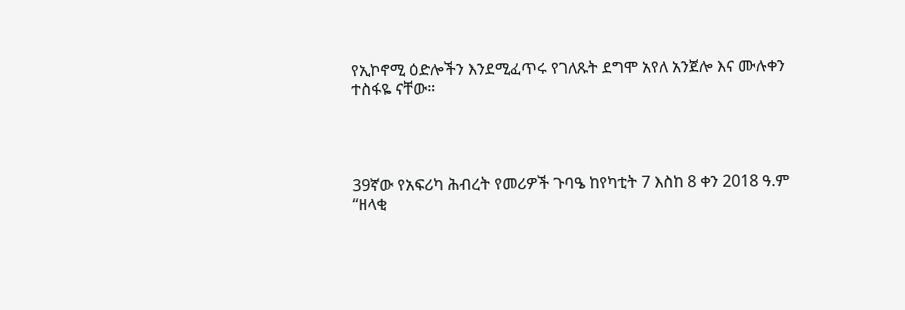የኢኮኖሚ ዕድሎችን እንደሚፈጥሩ የገለጹት ደግሞ አየለ አንጀሎ እና ሙሉቀን ተስፋዬ ናቸው።




39ኛው የአፍሪካ ሕብረት የመሪዎች ጉባዔ ከየካቲት 7 እስከ 8 ቀን 2018 ዓ.ም “ዘላቂ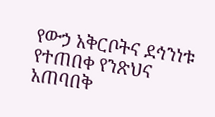የውኃ አቅርቦትና ደኅንነቱ የተጠበቀ የንጽህና አጠባበቅ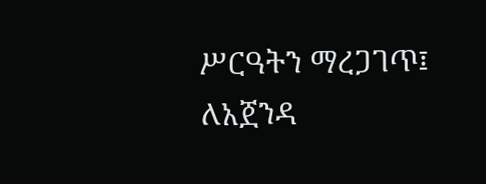ሥርዓትን ማረጋገጥ፤ ለአጀንዳ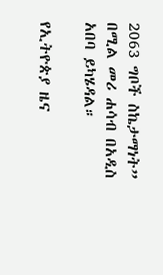2063 ግቦች ስኬታማነት” በሚል መሪ ሐሳብ በአዲስ አበባ ይካሄዳል።

የኢትዮጵያ ዜና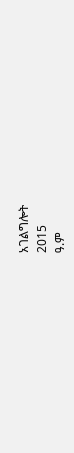አገልግሎት
2015
ዓ.ም